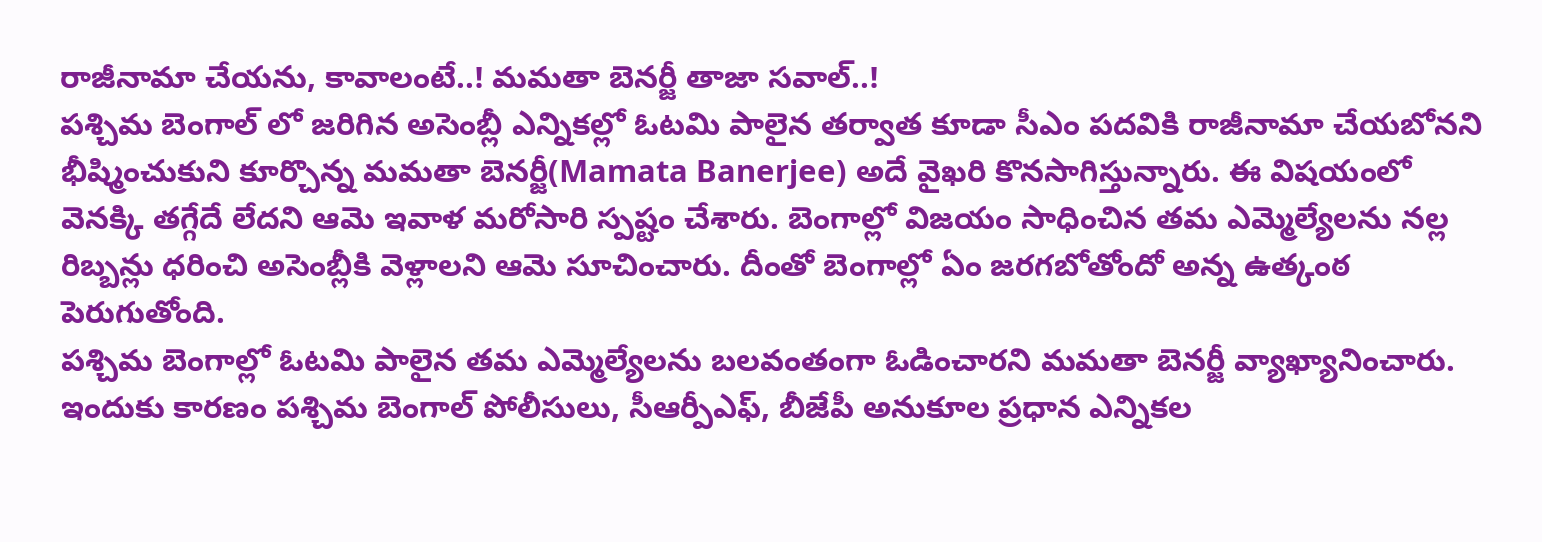రాజీనామా చేయను, కావాలంటే..! మమతా బెనర్జీ తాజా సవాల్..!
పశ్చిమ బెంగాల్ లో జరిగిన అసెంబ్లీ ఎన్నికల్లో ఓటమి పాలైన తర్వాత కూడా సీఎం పదవికి రాజీనామా చేయబోనని భీష్మించుకుని కూర్చొన్న మమతా బెనర్జీ(Mamata Banerjee) అదే వైఖరి కొనసాగిస్తున్నారు. ఈ విషయంలో వెనక్కి తగ్గేదే లేదని ఆమె ఇవాళ మరోసారి స్పష్టం చేశారు. బెంగాల్లో విజయం సాధించిన తమ ఎమ్మెల్యేలను నల్ల రిబ్బన్లు ధరించి అసెంబ్లీకి వెళ్లాలని ఆమె సూచించారు. దీంతో బెంగాల్లో ఏం జరగబోతోందో అన్న ఉత్కంఠ పెరుగుతోంది.
పశ్చిమ బెంగాల్లో ఓటమి పాలైన తమ ఎమ్మెల్యేలను బలవంతంగా ఓడించారని మమతా బెనర్జీ వ్యాఖ్యానించారు. ఇందుకు కారణం పశ్చిమ బెంగాల్ పోలీసులు, సీఆర్పీఎఫ్, బీజేపీ అనుకూల ప్రధాన ఎన్నికల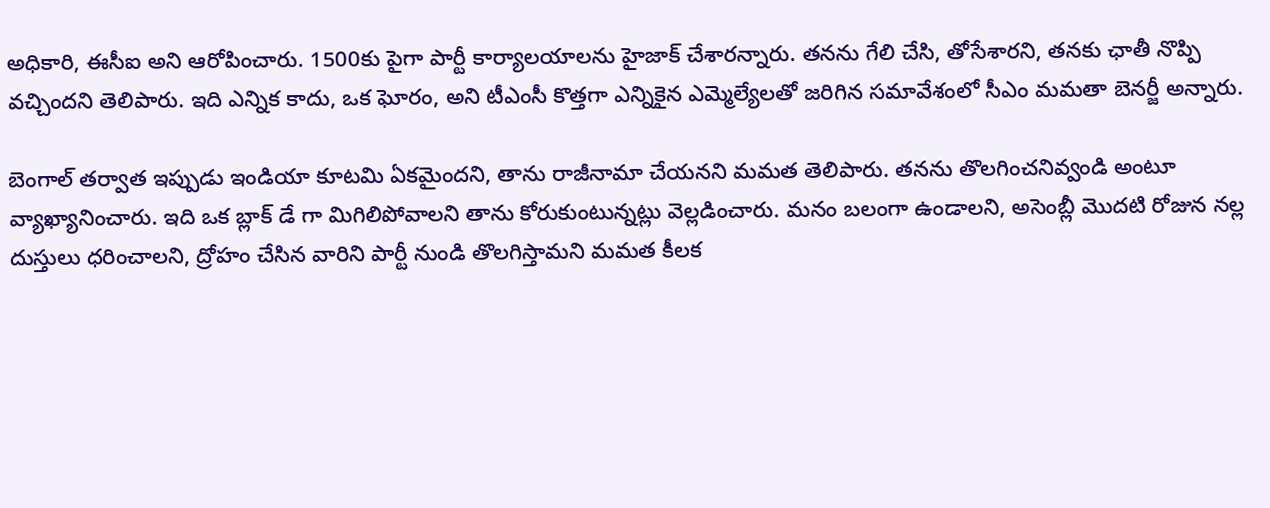అధికారి, ఈసీఐ అని ఆరోపించారు. 1500కు పైగా పార్టీ కార్యాలయాలను హైజాక్ చేశారన్నారు. తనను గేలి చేసి, తోసేశారని, తనకు ఛాతీ నొప్పి వచ్చిందని తెలిపారు. ఇది ఎన్నిక కాదు, ఒక ఘోరం, అని టీఎంసీ కొత్తగా ఎన్నికైన ఎమ్మెల్యేలతో జరిగిన సమావేశంలో సీఎం మమతా బెనర్జీ అన్నారు.

బెంగాల్ తర్వాత ఇప్పుడు ఇండియా కూటమి ఏకమైందని, తాను రాజీనామా చేయనని మమత తెలిపారు. తనను తొలగించనివ్వండి అంటూ వ్యాఖ్యానించారు. ఇది ఒక బ్లాక్ డే గా మిగిలిపోవాలని తాను కోరుకుంటున్నట్లు వెల్లడించారు. మనం బలంగా ఉండాలని, అసెంబ్లీ మొదటి రోజున నల్ల దుస్తులు ధరించాలని, ద్రోహం చేసిన వారిని పార్టీ నుండి తొలగిస్తామని మమత కీలక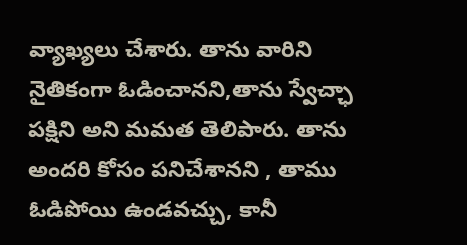వ్యాఖ్యలు చేశారు. తాను వారిని నైతికంగా ఓడించానని,తాను స్వేచ్ఛా పక్షిని అని మమత తెలిపారు. తాను అందరి కోసం పనిచేశానని , తాము ఓడిపోయి ఉండవచ్చు, కానీ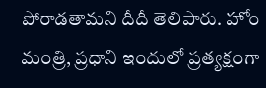పోరాడతామని దీదీ తెలిపారు. హోం మంత్రి, ప్రధాని ఇందులో ప్రత్యక్షంగా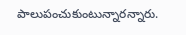పాలుపంచుకుంటున్నారన్నారు.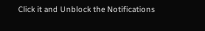Click it and Unblock the Notifications